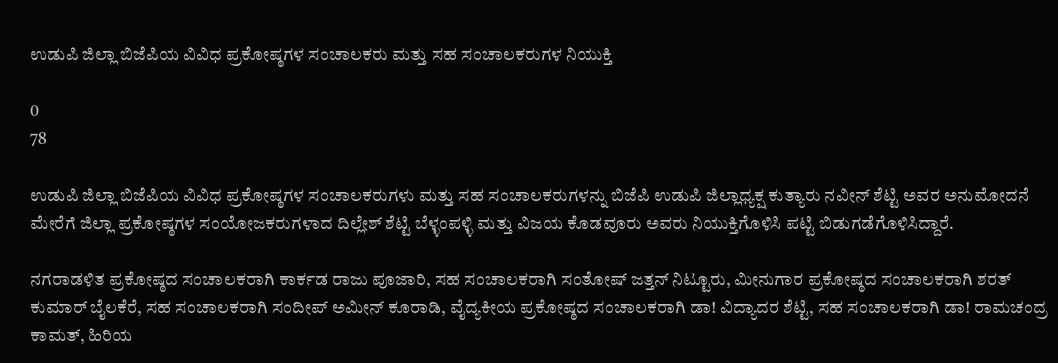ಉಡುಪಿ ಜಿಲ್ಲಾ ಬಿಜೆಪಿಯ ವಿವಿಧ ಪ್ರಕೋಷ್ಠಗಳ ಸಂಚಾಲಕರು ಮತ್ತು ಸಹ ಸಂಚಾಲಕರುಗಳ ನಿಯುಕ್ತಿ

0
78

ಉಡುಪಿ ಜಿಲ್ಲಾ ಬಿಜೆಪಿಯ ವಿವಿಧ ಪ್ರಕೋಷ್ಠಗಳ ಸಂಚಾಲಕರುಗಳು ಮತ್ತು ಸಹ ಸಂಚಾಲಕರುಗಳನ್ನು ಬಿಜೆಪಿ ಉಡುಪಿ ಜಿಲ್ಲಾಧ್ಯಕ್ಷ ಕುತ್ಯಾರು ನವೀನ್ ಶೆಟ್ಟಿ ಅವರ ಅನುಮೋದನೆ ಮೇರೆಗೆ ಜಿಲ್ಲಾ ಪ್ರಕೋಷ್ಠಗಳ ಸಂಯೋಜಕರುಗಳಾದ ದಿಲ್ಲೇಶ್ ಶೆಟ್ಟಿ ಬೆಳ್ಳಂಪಳ್ಳಿ ಮತ್ತು ವಿಜಯ ಕೊಡವೂರು ಅವರು ನಿಯುಕ್ತಿಗೊಳಿಸಿ ಪಟ್ಟಿ ಬಿಡುಗಡೆಗೊಳಿಸಿದ್ದಾರೆ.

ನಗರಾಡಳಿತ ಪ್ರಕೋಷ್ಠದ ಸಂಚಾಲಕರಾಗಿ ಕಾರ್ಕಡ ರಾಜು ಪೂಜಾರಿ, ಸಹ ಸಂಚಾಲಕರಾಗಿ ಸಂತೋಷ್ ಜತ್ತನ್ ನಿಟ್ಟೂರು, ಮೀನುಗಾರ ಪ್ರಕೋಷ್ಠದ ಸಂಚಾಲಕರಾಗಿ ಶರತ್ ಕುಮಾರ್ ಬೈಲಕೆರೆ, ಸಹ ಸಂಚಾಲಕರಾಗಿ ಸಂದೀಪ್ ಅಮೀನ್ ಕೂರಾಡಿ, ವೈದ್ಯಕೀಯ ಪ್ರಕೋಷ್ಠದ ಸಂಚಾಲಕರಾಗಿ ಡಾ! ವಿದ್ಯಾದರ ಶೆಟ್ಟಿ, ಸಹ ಸಂಚಾಲಕರಾಗಿ ಡಾ! ರಾಮಚಂದ್ರ ಕಾಮತ್, ಹಿರಿಯ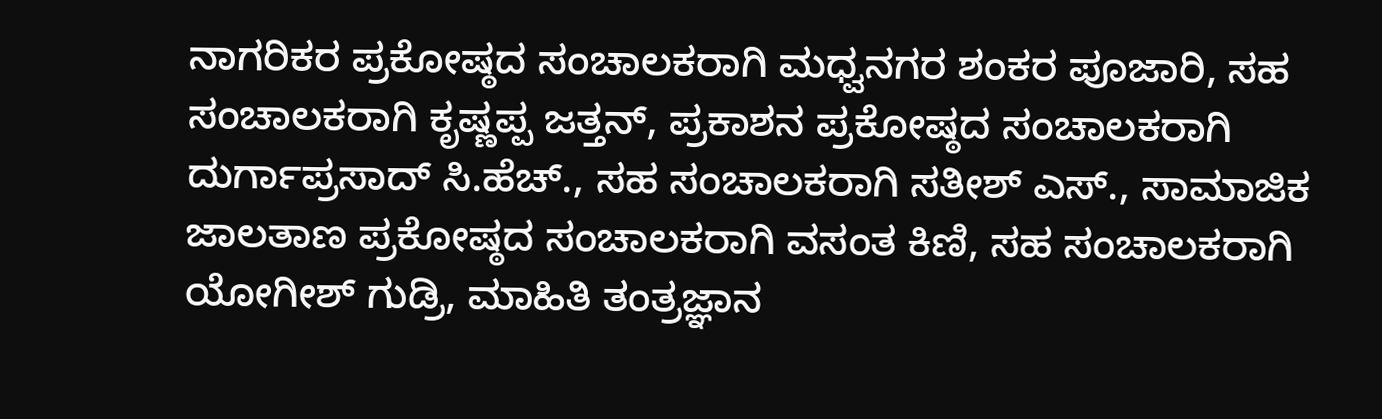ನಾಗರಿಕರ ಪ್ರಕೋಷ್ಠದ ಸಂಚಾಲಕರಾಗಿ ಮಧ್ವನಗರ ಶಂಕರ ಪೂಜಾರಿ, ಸಹ ಸಂಚಾಲಕರಾಗಿ ಕೃಷ್ಣಪ್ಪ ಜತ್ತನ್, ಪ್ರಕಾಶನ ಪ್ರಕೋಷ್ಠದ ಸಂಚಾಲಕರಾಗಿ ದುರ್ಗಾಪ್ರಸಾದ್ ಸಿ.ಹೆಚ್., ಸಹ ಸಂಚಾಲಕರಾಗಿ ಸತೀಶ್ ಎಸ್., ಸಾಮಾಜಿಕ ಜಾಲತಾಣ ಪ್ರಕೋಷ್ಠದ ಸಂಚಾಲಕರಾಗಿ ವಸಂತ ಕಿಣಿ, ಸಹ ಸಂಚಾಲಕರಾಗಿ ಯೋಗೀಶ್ ಗುಡ್ರಿ, ಮಾಹಿತಿ ತಂತ್ರಜ್ಞಾನ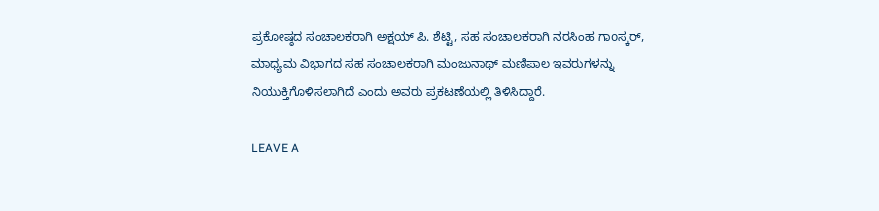ಪ್ರಕೋಷ್ಠದ ಸಂಚಾಲಕರಾಗಿ ಅಕ್ಷಯ್ ಪಿ. ಶೆಟ್ಟಿ, ಸಹ ಸಂಚಾಲಕರಾಗಿ ನರಸಿಂಹ ಗಾoಸ್ಕರ್, ಮಾಧ್ಯಮ ವಿಭಾಗದ ಸಹ ಸಂಚಾಲಕರಾಗಿ ಮಂಜುನಾಥ್ ಮಣಿಪಾಲ ಇವರುಗಳನ್ನು ನಿಯುಕ್ತಿಗೊಳಿಸಲಾಗಿದೆ ಎಂದು ಅವರು ಪ್ರಕಟಣೆಯಲ್ಲಿ ತಿಳಿಸಿದ್ದಾರೆ.

LEAVE A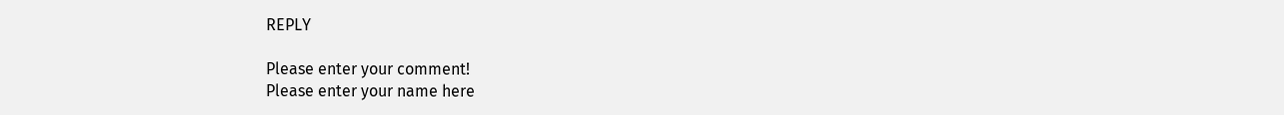REPLY

Please enter your comment!
Please enter your name here